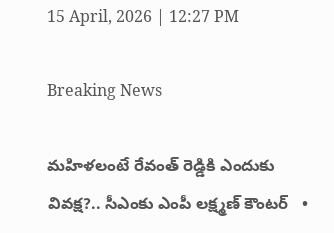15 April, 2026 | 12:27 PM

Breaking News

మహిళలంటే రేవంత్ రెడ్డికి ఎందుకు వివక్ష?.. సీఎంకు ఎంపీ లక్ష్మణ్ కౌంటర్   •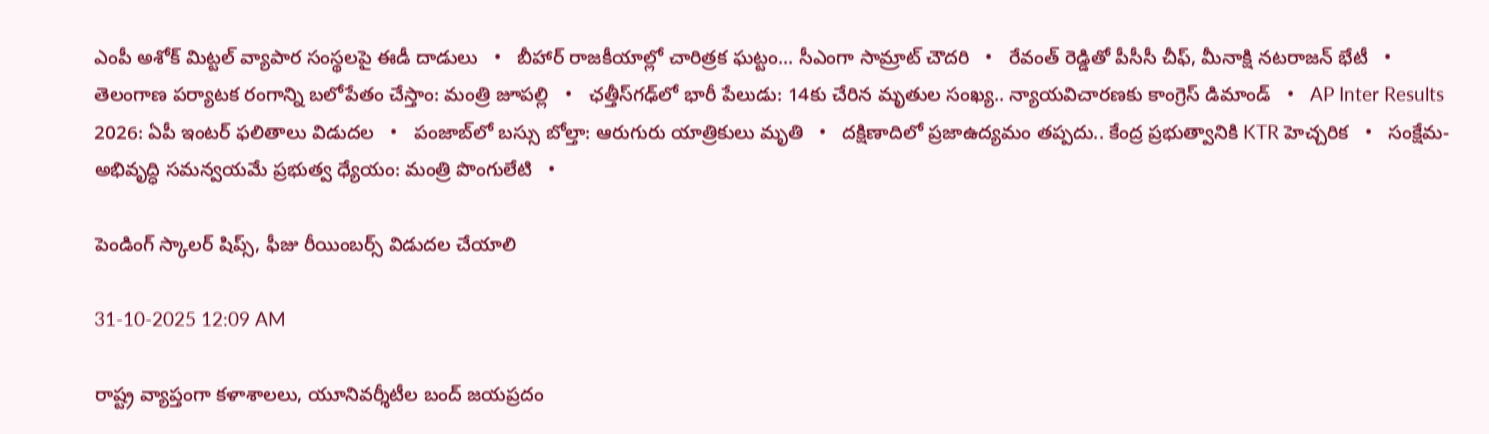ఎంపీ అశోక్ మిట్టల్‌ వ్యాపార సంస్థలపై ఈడీ దాడులు   •   బీహార్ రాజకీయాల్లో చారిత్రక ఘట్టం... సీఎంగా సామ్రాట్‌ చౌదరి   •   రేవంత్‌ రెడ్డితో పీసీసీ చీఫ్, మీనాక్షి నటరాజన్ భేటీ   •   తెలంగాణ పర్యాటక రంగాన్ని బలోపేతం చేస్తాం: మంత్రి జూపల్లి   •   ఛత్తీస్‌గఢ్‌లో భారీ పేలుడు: 14కు చేరిన మృతుల సంఖ్య.. న్యాయవిచారణకు కాంగ్రెస్ డిమాండ్   •   AP Inter Results 2026: ఏపీ ఇంటర్ ఫలితాలు విడుదల   •   పంజాబ్‌లో బస్సు బోల్తా: ఆరుగురు యాత్రికులు మృతి   •   దక్షిణాదిలో ప్రజాఉద్యమం తప్పదు.. కేంద్ర ప్రభుత్వానికి KTR హెచ్చరిక   •   సంక్షేమ- అభివృద్ధి సమన్వయమే ప్రభుత్వ ధ్యేయం: మంత్రి పొంగులేటి   •

పెండింగ్ స్కాలర్ షిప్స్, ఫీజు రీయింబర్స్ విడుదల చేయాలి

31-10-2025 12:09 AM

రాష్ట్ర వ్యాప్తంగా కళాశాలలు, యూనివర్శీటీల బంద్ జయప్రదం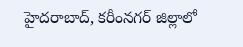హైదరాబాద్, కరీంనగర్ జిల్లాలో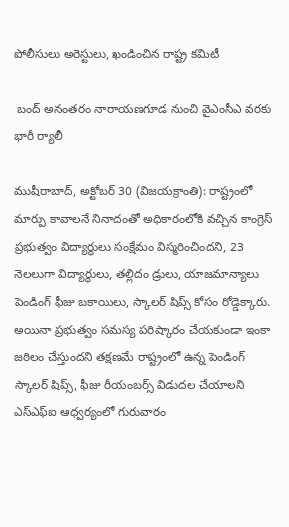పోలీసులు అరెస్టులు, ఖండించిన రాష్ట్ర కమిటీ

 బంద్ అనంతరం నారాయణగూడ నుంచి వైఎంసీఎ వరకు భారీ ర్యాలీ

ముషీరాబాద్, అక్టోబర్ 30 (విజయక్రాంతి): రాష్ట్రంలో మార్పు కావాలనే నినాదంతో అధికారంలోకి వచ్చిన కాంగ్రెస్ ప్రభుత్వం విద్యార్థులు సంక్షేమం విస్మరించిందని, 23 నెలలుగా విద్యార్థులు, తల్లిదం డ్రులు, యాజమాన్యాలు పెండింగ్ ఫీజు బకాయిలు, స్కాలర్ షిప్స్ కోసం రోడ్డెక్కారు. అయినా ప్రభుత్వం సమస్య పరిష్కారం చేయకుండా ఇంకా జఠిలం చేస్తుందని తక్షణమే రాష్ట్రంలో ఉన్న పెండింగ్ స్కాలర్ షిప్స్, ఫీజు రీయంబర్స్ విడుదల చేయాలని ఎస్‌ఎఫ్‌ఐ ఆధ్వర్యంలో గురువారం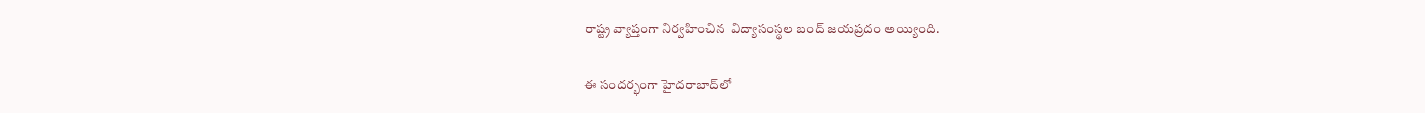రాష్ట్ర వ్యాప్తంగా నిర్వహించిన  విద్యాసంస్థల బంద్ జయప్రదం అయ్యింది.

ఈ సందర్భంగా హైదరాబాద్‌లో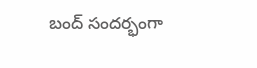బంద్ సందర్భంగా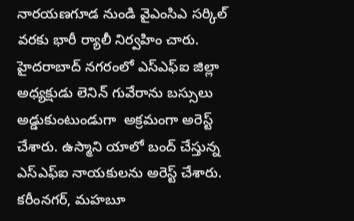నారయణగూడ నుండి వైఎంసిఎ సర్కిల్ వరకు భారీ ర్యాలీ నిర్వహిం చారు. హైదరాబాద్ నగరంలో ఎస్‌ఎఫ్‌ఐ జిల్లా అధ్యక్షుడు లెనిన్ గువేరాను బస్సులు అడ్డుకుంటుండుగా  అక్రమంగా అరెస్ట్ చేశారు. ఉస్మాని యాలో బంద్ చేస్తున్న ఎస్‌ఎఫ్‌ఐ నాయకులను అరెస్ట్ చేశారు. కరీంనగర్, మహబూ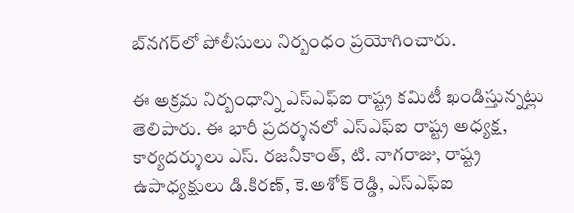బ్‌నగర్‌లో పోలీసులు నిర్బంధం ప్రయోగించారు.

ఈ అక్రమ నిర్బంధాన్ని ఎస్‌ఎఫ్‌ఐ రాష్ట్ర కమిటీ ఖండిస్తున్నట్లు తెలిపారు. ఈ భారీ ప్రదర్శనలో ఎస్‌ఎఫ్‌ఐ రాష్ట్ర అధ్యక్ష,  కార్యదర్శులు ఎస్. రజనీకాంత్, టి. నాగరాజు, రాష్ట్ర ఉపాధ్యక్షులు డి.కిరణ్, కె.అశోక్ రెడ్డి, ఎస్‌ఎఫ్‌ఐ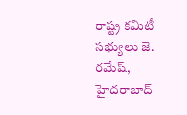రాష్ట్ర కమిటీ సభ్యులు జె. రమేష్, హైదరాబాద్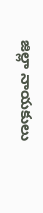జిల్లా నాయకులు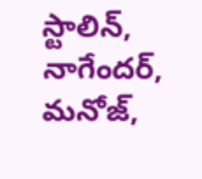స్టాలిన్, నాగేందర్, మనోజ్,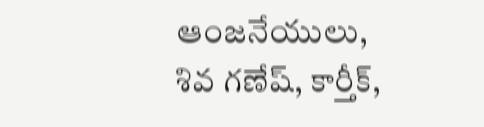ఆంజనేయులు, శివ గణేష్, కార్తీక్,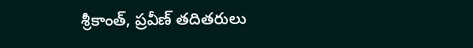శ్రీకాంత్, ప్రవీణ్ తదితరులు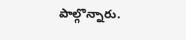పాల్గొన్నారు.